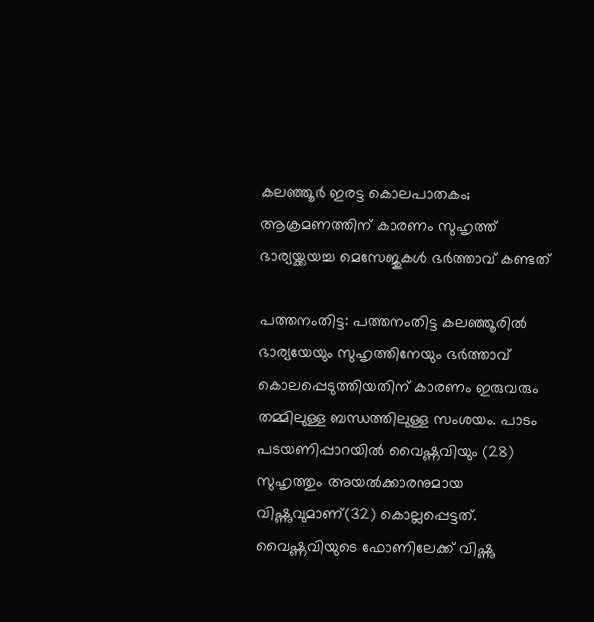കലഞ്ഞൂര്‍ ഇരട്ട കൊലപാതകം; ആക്രമണത്തിന് കാരണം സുഹൃത്ത് ഭാര്യയ്ക്കയച്ച മെസേജുകള്‍ ഭര്‍ത്താവ് കണ്ടത്

പത്തനംതിട്ട: പത്തനംതിട്ട കലഞ്ഞൂരില്‍ ഭാര്യയേയും സുഹൃത്തിനേയും ഭര്‍ത്താവ് കൊലപ്പെടുത്തിയതിന് കാരണം ഇരുവരും തമ്മിലുള്ള ബന്ധത്തിലുള്ള സംശയം. പാടം പടയണിപ്പാറയില്‍ വൈഷ്ണവിയും (28) സുഹൃത്തും അയല്‍ക്കാരനുമായ വിഷ്ണുവുമാണ്(32) കൊല്ലപ്പെട്ടത്. വൈഷ്ണവിയുടെ ഫോണിലേക്ക് വിഷ്ണു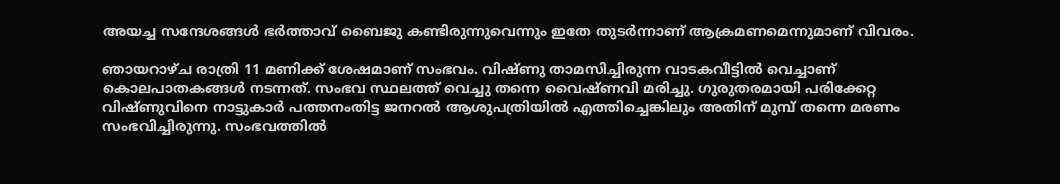അയച്ച സന്ദേശങ്ങള്‍ ഭര്‍ത്താവ് ബൈജു കണ്ടിരുന്നുവെന്നും ഇതേ തുടര്‍ന്നാണ് ആക്രമണമെന്നുമാണ്‌ വിവരം.

ഞായറാഴ്ച രാത്രി 11 മണിക്ക് ശേഷമാണ് സംഭവം. വിഷ്ണു താമസിച്ചിരുന്ന വാടകവീട്ടില്‍ വെച്ചാണ് കൊലപാതകങ്ങള്‍ നടന്നത്. സംഭവ സ്ഥലത്ത് വെച്ചു തന്നെ വൈഷ്ണവി മരിച്ചു. ഗുരുതരമായി പരിക്കേറ്റ വിഷ്ണുവിനെ നാട്ടുകാര്‍ പത്തനംതിട്ട ജനറല്‍ ആശുപത്രിയില്‍ എത്തിച്ചെങ്കിലും അതിന് മുമ്പ് തന്നെ മരണം സംഭവിച്ചിരുന്നു. സംഭവത്തില്‍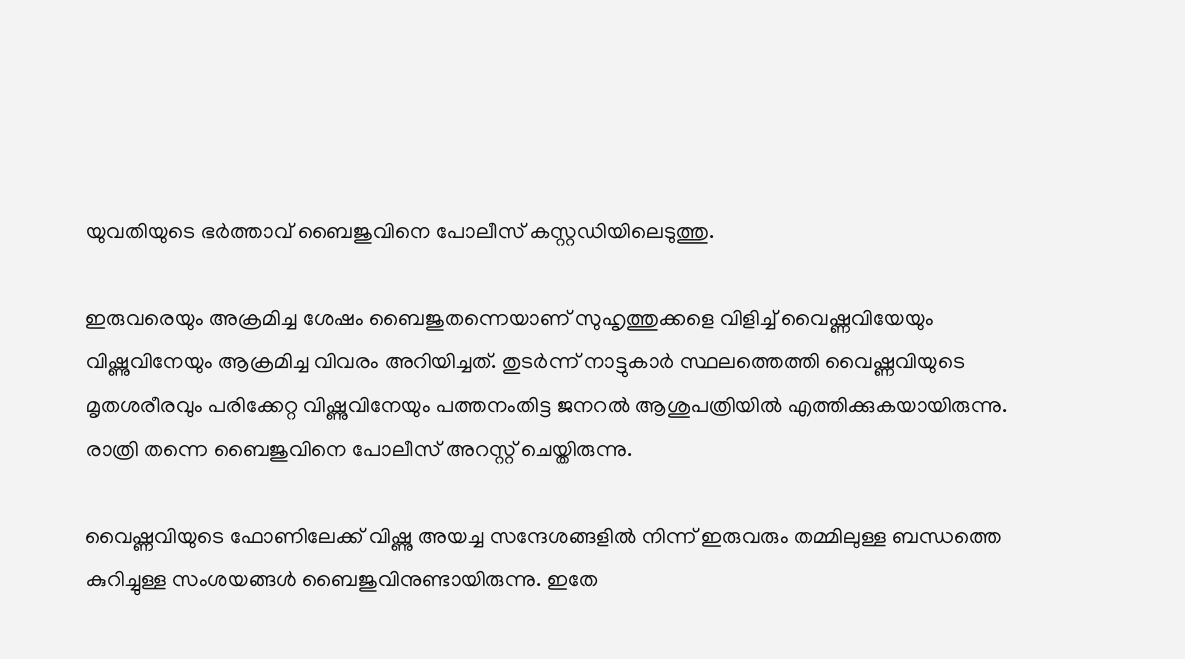യുവതിയുടെ ഭര്‍ത്താവ് ബൈജുവിനെ പോലീസ് കസ്റ്റഡിയിലെടുത്തു.

ഇരുവരെയും അക്രമിച്ച ശേഷം ബൈജുതന്നെയാണ് സുഹൃത്തുക്കളെ വിളിച്ച് വൈഷ്ണവിയേയും വിഷ്ണുവിനേയും ആക്രമിച്ച വിവരം അറിയിച്ചത്. തുടര്‍ന്ന് നാട്ടുകാര്‍ സ്ഥലത്തെത്തി വൈഷ്ണവിയുടെ മൃതശരീരവും പരിക്കേറ്റ വിഷ്ണുവിനേയും പത്തനംതിട്ട ജനറല്‍ ആശുപത്രിയില്‍ എത്തിക്കുകയായിരുന്നു. രാത്രി തന്നെ ബൈജുവിനെ പോലീസ് അറസ്റ്റ് ചെയ്തിരുന്നു.

വൈഷ്ണവിയുടെ ഫോണിലേക്ക് വിഷ്ണു അയച്ച സന്ദേശങ്ങളില്‍ നിന്ന് ഇരുവരും തമ്മിലുള്ള ബന്ധത്തെ കുറിച്ചുള്ള സംശയങ്ങള്‍ ബൈജുവിനുണ്ടായിരുന്നു. ഇതേ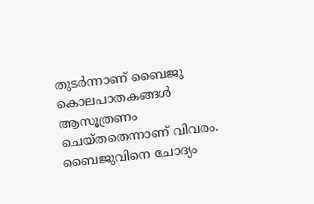തുടര്‍ന്നാണ് ബൈജു കൊലപാതകങ്ങള്‍ ആസൂത്രണം ചെയ്തതെന്നാണ് വിവരം. ബൈജുവിനെ ചോദ്യം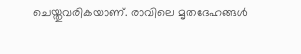ചെയ്തുവരികയാണ്. രാവിലെ മൃതദേഹങ്ങള്‍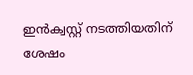ഇന്‍ക്വസ്റ്റ് നടത്തിയതിന് ശേഷം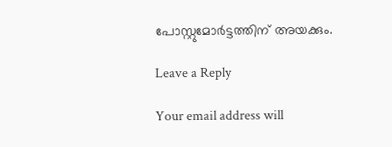പോസ്റ്റുമോര്‍ട്ടത്തിന് അയക്കും.

Leave a Reply

Your email address will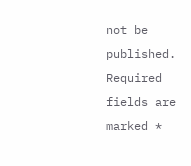not be published. Required fields are marked *